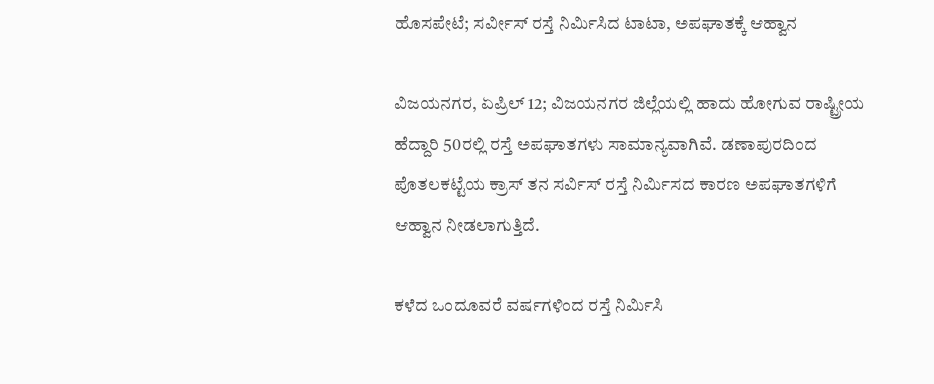ಹೊಸಪೇಟೆ; ಸರ್ವೀಸ್ ರಸ್ತೆ ನಿರ್ಮಿಸಿದ ಟಾಟಾ, ಅಪಘಾತಕ್ಕೆ ಆಹ್ವಾನ

ವಿಜಯನಗರ, ಏಪ್ರಿಲ್ 12; ವಿಜಯನಗರ ಜಿಲ್ಲೆಯಲ್ಲಿ ಹಾದು ಹೋಗುವ ರಾಷ್ಟ್ರೀಯ ಹೆದ್ದಾರಿ 50ರಲ್ಲಿ ರಸ್ತೆ ಅಪಘಾತಗಳು ಸಾಮಾನ್ಯವಾಗಿವೆ. ಡಣಾಪುರದಿಂದ ಪೊತಲಕಟ್ಟೆಯ ಕ್ರಾಸ್ ತನ ಸರ್ವಿಸ್ ರಸ್ತೆ ನಿರ್ಮಿಸದ ಕಾರಣ ಅಪಘಾತಗಳಿಗೆ ಆಹ್ವಾನ ನೀಡಲಾಗುತ್ತಿದೆ.

ಕಳೆದ ಒಂದೂವರೆ ವರ್ಷಗಳಿಂದ ರಸ್ತೆ ನಿರ್ಮಿಸಿ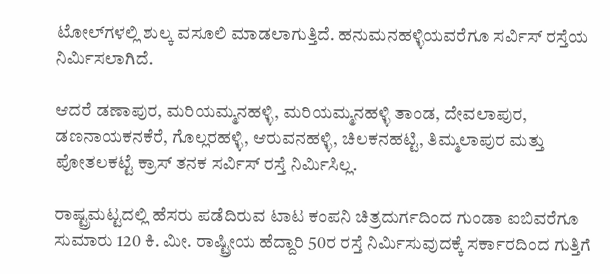ಟೋಲ್‌ಗಳಲ್ಲಿ ಶುಲ್ಕ ವಸೂಲಿ ಮಾಡಲಾಗುತ್ತಿದೆ. ಹನುಮನಹಳ್ಳಿಯವರೆಗೂ ಸರ್ವಿಸ್ ರಸ್ತೆಯ ನಿರ್ಮಿಸಲಾಗಿದೆ.

ಆದರೆ ಡಣಾಪುರ, ಮರಿಯಮ್ಮನಹಳ್ಳಿ, ಮರಿಯಮ್ಮನಹಳ್ಳಿ ತಾಂಡ, ದೇವಲಾಪುರ, ಡಣನಾಯಕನಕೆರೆ, ಗೊಲ್ಲರಹಳ್ಳಿ, ಆರುವನಹಳ್ಳಿ, ಚಿಲಕನಹಟ್ಟಿ, ತಿಮ್ಮಲಾಪುರ ಮತ್ತು ಪೋತಲಕಟ್ಟೆ ಕ್ರಾಸ್ ತನಕ ಸರ್ವಿಸ್ ರಸ್ತೆ ನಿರ್ಮಿಸಿಲ್ಲ.

ರಾಷ್ಟ್ರಮಟ್ಟದಲ್ಲಿ ಹೆಸರು ಪಡೆದಿರುವ ಟಾಟ ಕಂಪನಿ ಚಿತ್ರದುರ್ಗದಿಂದ ಗುಂಡಾ ಐಬಿವರೆಗೂ ಸುಮಾರು 120 ಕಿ. ಮೀ. ರಾಷ್ಟ್ರೀಯ ಹೆದ್ದಾರಿ 50ರ ರಸ್ತೆ ನಿರ್ಮಿಸುವುದಕ್ಕೆ ಸರ್ಕಾರದಿಂದ ಗುತ್ತಿಗೆ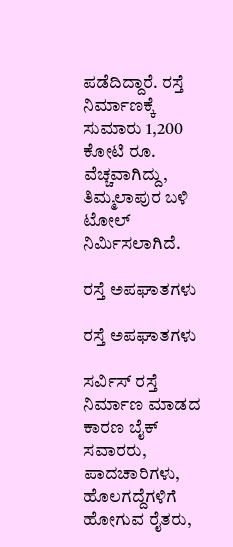ಪಡೆದಿದ್ದಾರೆ. ರಸ್ತೆ ನಿರ್ಮಾಣಕ್ಕೆ ಸುಮಾರು 1,200 ಕೋಟಿ ರೂ. ವೆಚ್ಚವಾಗಿದ್ದು, ತಿಮ್ಮಲಾಪುರ ಬಳಿ ಟೋಲ್ ನಿರ್ಮಿಸಲಾಗಿದೆ.

ರಸ್ತೆ ಅಪಘಾತಗಳು

ರಸ್ತೆ ಅಪಘಾತಗಳು

ಸರ್ವಿಸ್ ರಸ್ತೆ ನಿರ್ಮಾಣ ಮಾಡದ ಕಾರಣ ಬೈಕ್ ಸವಾರರು, ಪಾದಚಾರಿಗಳು, ಹೊಲಗದ್ದೆಗಳಿಗೆ ಹೋಗುವ ರೈತರು,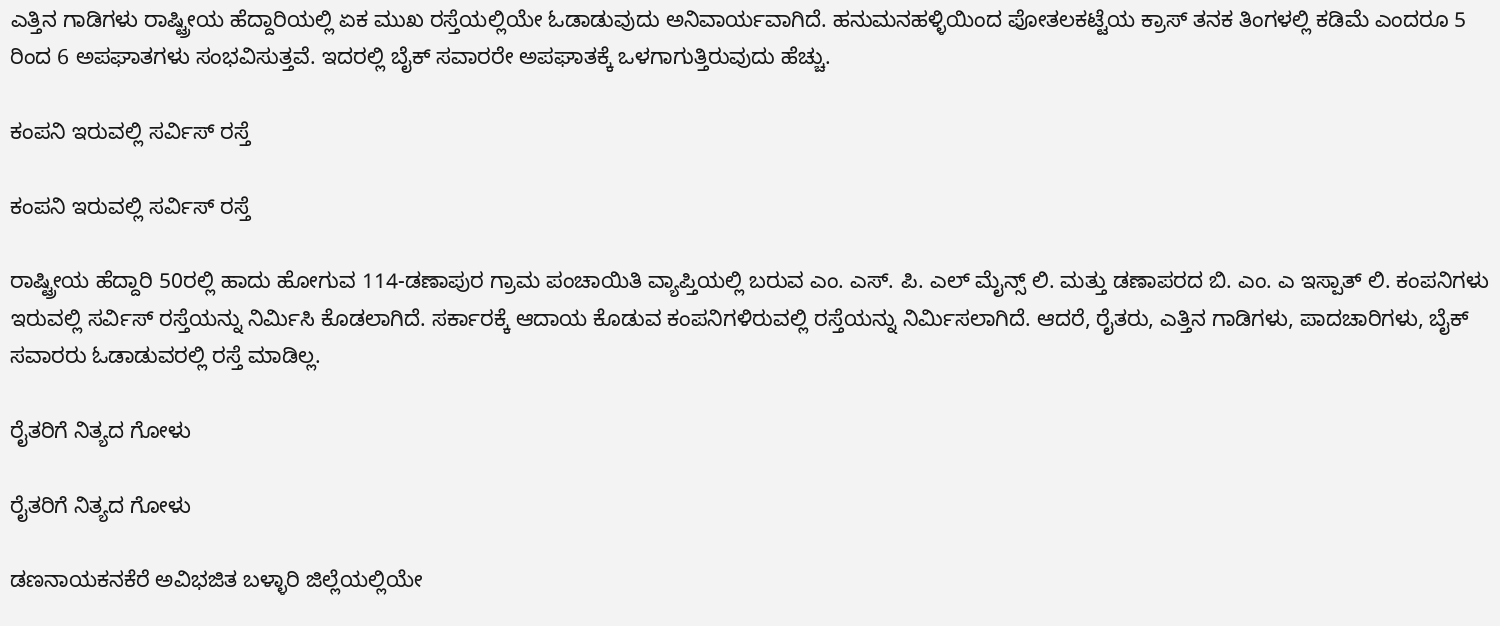ಎತ್ತಿನ ಗಾಡಿಗಳು ರಾಷ್ಟ್ರೀಯ ಹೆದ್ದಾರಿಯಲ್ಲಿ ಏಕ ಮುಖ ರಸ್ತೆಯಲ್ಲಿಯೇ ಓಡಾಡುವುದು ಅನಿವಾರ್ಯವಾಗಿದೆ. ಹನುಮನಹಳ್ಳಿಯಿಂದ ಪೋತಲಕಟ್ಟೆಯ ಕ್ರಾಸ್ ತನಕ ತಿಂಗಳಲ್ಲಿ ಕಡಿಮೆ ಎಂದರೂ 5 ರಿಂದ 6 ಅಪಘಾತಗಳು ಸಂಭವಿಸುತ್ತವೆ. ಇದರಲ್ಲಿ ಬೈಕ್ ಸವಾರರೇ ಅಪಘಾತಕ್ಕೆ ಒಳಗಾಗುತ್ತಿರುವುದು ಹೆಚ್ಚು.

ಕಂಪನಿ ಇರುವಲ್ಲಿ ಸರ್ವಿಸ್ ರಸ್ತೆ

ಕಂಪನಿ ಇರುವಲ್ಲಿ ಸರ್ವಿಸ್ ರಸ್ತೆ

ರಾಷ್ಟ್ರೀಯ ಹೆದ್ದಾರಿ 50ರಲ್ಲಿ ಹಾದು ಹೋಗುವ 114-ಡಣಾಪುರ ಗ್ರಾಮ ಪಂಚಾಯಿತಿ ವ್ಯಾಪ್ತಿಯಲ್ಲಿ ಬರುವ ಎಂ. ಎಸ್. ಪಿ. ಎಲ್ ಮೈನ್ಸ್ ಲಿ. ಮತ್ತು ಡಣಾಪರದ ಬಿ. ಎಂ. ಎ ಇಸ್ಪಾತ್ ಲಿ. ಕಂಪನಿಗಳು ಇರುವಲ್ಲಿ ಸರ್ವಿಸ್ ರಸ್ತೆಯನ್ನು ನಿರ್ಮಿಸಿ ಕೊಡಲಾಗಿದೆ. ಸರ್ಕಾರಕ್ಕೆ ಆದಾಯ ಕೊಡುವ ಕಂಪನಿಗಳಿರುವಲ್ಲಿ ರಸ್ತೆಯನ್ನು ನಿರ್ಮಿಸಲಾಗಿದೆ. ಆದರೆ, ರೈತರು, ಎತ್ತಿನ ಗಾಡಿಗಳು, ಪಾದಚಾರಿಗಳು, ಬೈಕ್ ಸವಾರರು ಓಡಾಡುವರಲ್ಲಿ ರಸ್ತೆ ಮಾಡಿಲ್ಲ.

ರೈತರಿಗೆ ನಿತ್ಯದ ಗೋಳು

ರೈತರಿಗೆ ನಿತ್ಯದ ಗೋಳು

ಡಣನಾಯಕನಕೆರೆ ಅವಿಭಜಿತ ಬಳ್ಳಾರಿ ಜಿಲ್ಲೆಯಲ್ಲಿಯೇ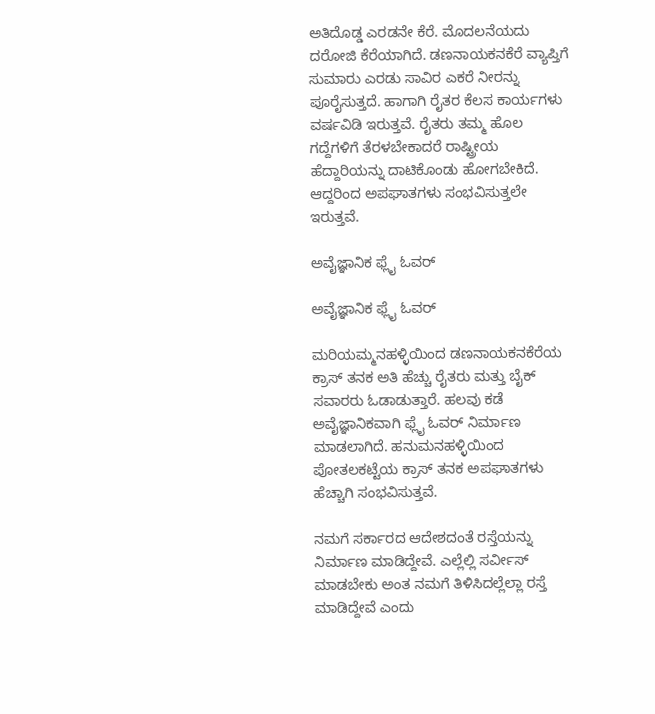ಅತಿದೊಡ್ಡ ಎರಡನೇ ಕೆರೆ. ಮೊದಲನೆಯದು ದರೋಜಿ ಕೆರೆಯಾಗಿದೆ. ಡಣನಾಯಕನಕೆರೆ ವ್ಯಾಪ್ತಿಗೆ ಸುಮಾರು ಎರಡು ಸಾವಿರ ಎಕರೆ ನೀರನ್ನು ಪೂರೈಸುತ್ತದೆ. ಹಾಗಾಗಿ ರೈತರ ಕೆಲಸ ಕಾರ್ಯಗಳು ವರ್ಷವಿಡಿ ಇರುತ್ತವೆ. ರೈತರು ತಮ್ಮ ಹೊಲ ಗದ್ದೆಗಳಿಗೆ ತೆರಳಬೇಕಾದರೆ ರಾಷ್ಟ್ರೀಯ ಹೆದ್ದಾರಿಯನ್ನು ದಾಟಿಕೊಂಡು ಹೋಗಬೇಕಿದೆ. ಆದ್ದರಿಂದ ಅಪಘಾತಗಳು ಸಂಭವಿಸುತ್ತಲೇ ಇರುತ್ತವೆ.

ಅವೈಜ್ಞಾನಿಕ ಫ್ಲೈ ಓವರ್

ಅವೈಜ್ಞಾನಿಕ ಫ್ಲೈ ಓವರ್

ಮರಿಯಮ್ಮನಹಳ್ಳಿಯಿಂದ ಡಣನಾಯಕನಕೆರೆಯ ಕ್ರಾಸ್ ತನಕ ಅತಿ ಹೆಚ್ಚು ರೈತರು ಮತ್ತು ಬೈಕ್ ಸವಾರರು ಓಡಾಡುತ್ತಾರೆ. ಹಲವು ಕಡೆ ಅವೈಜ್ಞಾನಿಕವಾಗಿ ಫ್ಲೈ ಓವರ್ ನಿರ್ಮಾಣ ಮಾಡಲಾಗಿದೆ. ಹನುಮನಹಳ್ಳಿಯಿಂದ ಪೋತಲಕಟ್ಟೆಯ ಕ್ರಾಸ್ ತನಕ ಅಪಘಾತಗಳು ಹೆಚ್ಚಾಗಿ ಸಂಭವಿಸುತ್ತವೆ.

ನಮಗೆ ಸರ್ಕಾರದ ಆದೇಶದಂತೆ ರಸ್ತೆಯನ್ನು ನಿರ್ಮಾಣ ಮಾಡಿದ್ದೇವೆ. ಎಲ್ಲೆಲ್ಲಿ ಸರ್ವೀಸ್ ಮಾಡಬೇಕು ಅಂತ ನಮಗೆ ತಿಳಿಸಿದಲ್ಲೆಲ್ಲಾ ರಸ್ತೆ ಮಾಡಿದ್ದೇವೆ ಎಂದು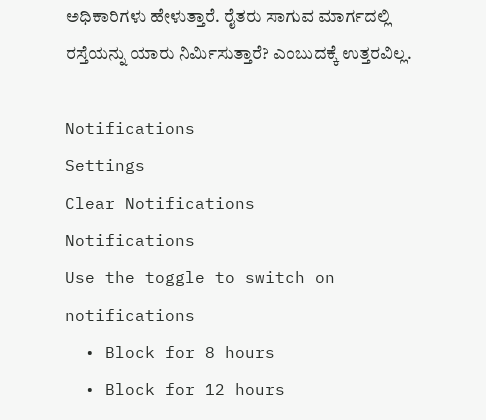ಅಧಿಕಾರಿಗಳು ಹೇಳುತ್ತಾರೆ. ರೈತರು ಸಾಗುವ ಮಾರ್ಗದಲ್ಲಿ ರಸ್ತೆಯನ್ನು ಯಾರು ನಿರ್ಮಿಸುತ್ತಾರೆ? ಎಂಬುದಕ್ಕೆ ಉತ್ತರವಿಲ್ಲ.

Notifications
Settings
Clear Notifications
Notifications
Use the toggle to switch on notifications
  • Block for 8 hours
  • Block for 12 hours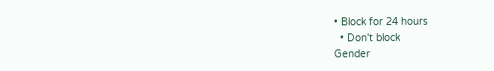• Block for 24 hours
  • Don't block
Gender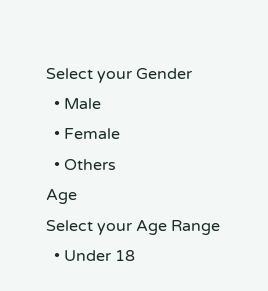Select your Gender
  • Male
  • Female
  • Others
Age
Select your Age Range
  • Under 18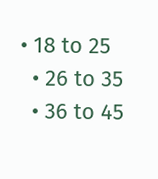• 18 to 25
  • 26 to 35
  • 36 to 45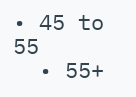• 45 to 55
  • 55+